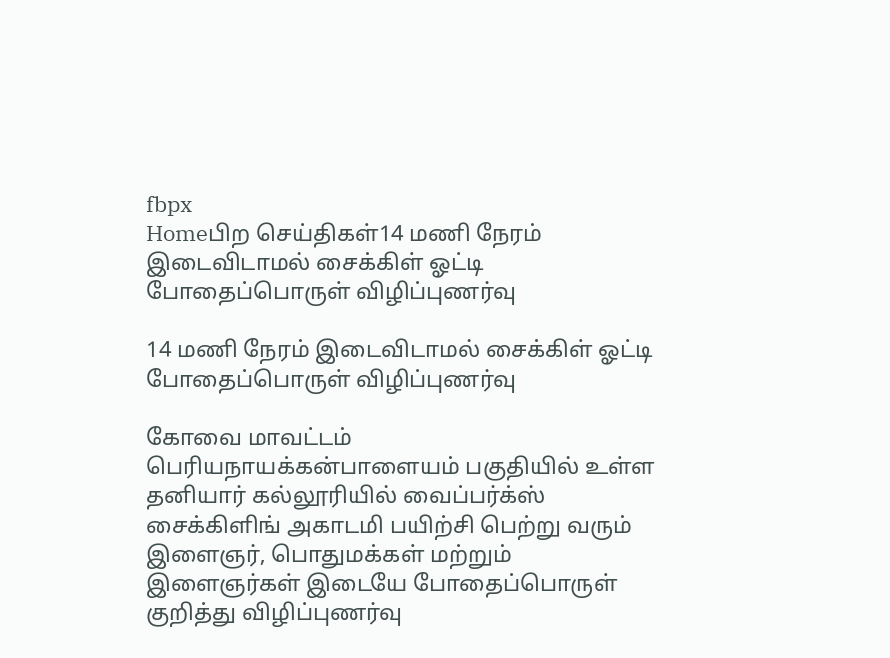fbpx
Homeபிற செய்திகள்14 மணி நேரம் இடைவிடாமல் சைக்கிள் ஓட்டி போதைப்பொருள் விழிப்புணர்வு

14 மணி நேரம் இடைவிடாமல் சைக்கிள் ஓட்டி போதைப்பொருள் விழிப்புணர்வு

கோவை மாவட்டம் பெரியநாயக்கன்பாளையம் பகுதியில் உள்ள தனியார் கல்லூரியில் வைப்பர்க்ஸ் சைக்கிளிங் அகாடமி பயிற்சி பெற்று வரும் இளைஞர், பொதுமக்கள் மற்றும் இளைஞர்கள் இடையே போதைப்பொருள் குறித்து விழிப்புணர்வு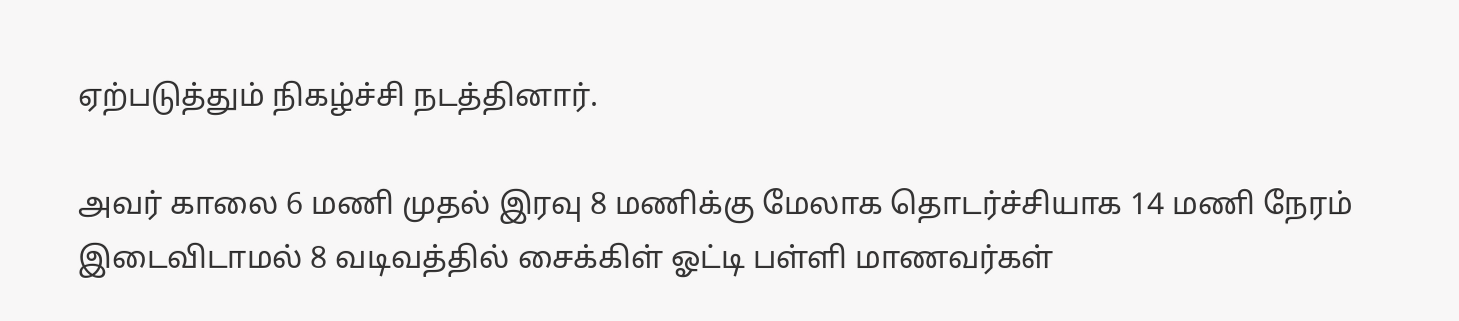ஏற்படுத்தும் நிகழ்ச்சி நடத்தினார்.

அவர் காலை 6 மணி முதல் இரவு 8 மணிக்கு மேலாக தொடர்ச்சியாக 14 மணி நேரம் இடைவிடாமல் 8 வடிவத்தில் சைக்கிள் ஓட்டி பள்ளி மாணவர்கள்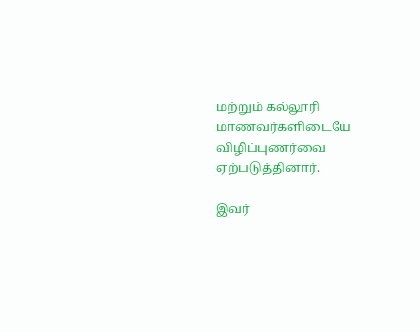மற்றும் கல்லூரி மாணவர்களிடையே விழிப்புணர்வை ஏற்படுத்தினார்.

இவர்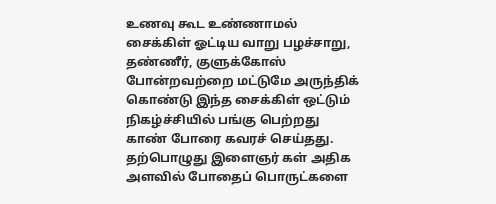உணவு கூட உண்ணாமல் சைக்கிள் ஓட்டிய வாறு பழச்சாறு, தண்ணீர், குளுக்கோஸ் போன்றவற்றை மட்டுமே அருந்திக் கொண்டு இந்த சைக்கிள் ஒட்டும் நிகழ்ச்சியில் பங்கு பெற்றது காண் போரை கவரச் செய்தது. தற்பொழுது இளைஞர் கள் அதிக அளவில் போதைப் பொருட்களை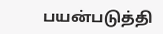பயன்படுத்தி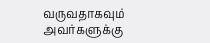வருவதாகவும் அவர்களுக்கு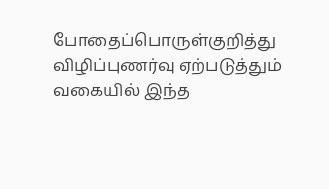போதைப்பொருள்குறித்து விழிப்புணர்வு ஏற்படுத்தும் வகையில் இந்த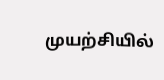முயற்சியில்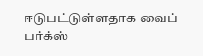ஈடுபட்டுள்ளதாக வைப் பர்க்ஸ்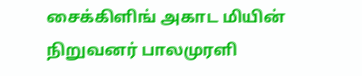சைக்கிளிங் அகாட மியின் நிறுவனர் பாலமுரளி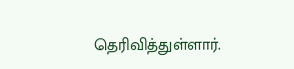தெரிவித்துள்ளார்.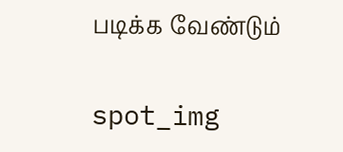படிக்க வேண்டும்

spot_img